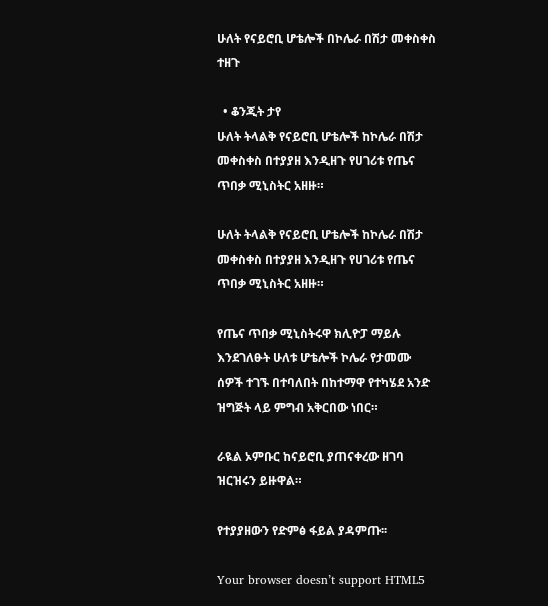ሁለት የናይሮቢ ሆቴሎች በኮሌራ በሽታ መቀስቀስ ተዘጉ

  • ቆንጂት ታየ
ሁለት ትላልቅ የናይሮቢ ሆቴሎች ከኮሌራ በሽታ መቀስቀስ በተያያዘ እንዲዘጉ የሀገሪቱ የጤና ጥበቃ ሚኒስትር አዘዙ።

ሁለት ትላልቅ የናይሮቢ ሆቴሎች ከኮሌራ በሽታ መቀስቀስ በተያያዘ እንዲዘጉ የሀገሪቱ የጤና ጥበቃ ሚኒስትር አዘዙ።

የጤና ጥበቃ ሚኒስትሩዋ ክሊዮፓ ማይሉ እንደገለፁት ሁለቱ ሆቴሎች ኮሌራ የታመሙ ሰዎች ተገኙ በተባለበት በከተማዋ የተካሄደ አንድ ዝግጅት ላይ ምግብ አቅርበው ነበር።

ራዪል ኦምቡር ከናይሮቢ ያጠናቀረው ዘገባ ዝርዝሩን ይዙዋል።

የተያያዘውን የድምፅ ፋይል ያዳምጡ፡፡

Your browser doesn’t support HTML5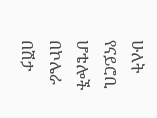ሁለት የናይሮቢ ሆቴሎች በኮሌራ በሽታ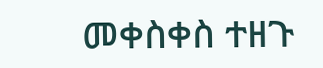መቀስቀስ ተዘጉ